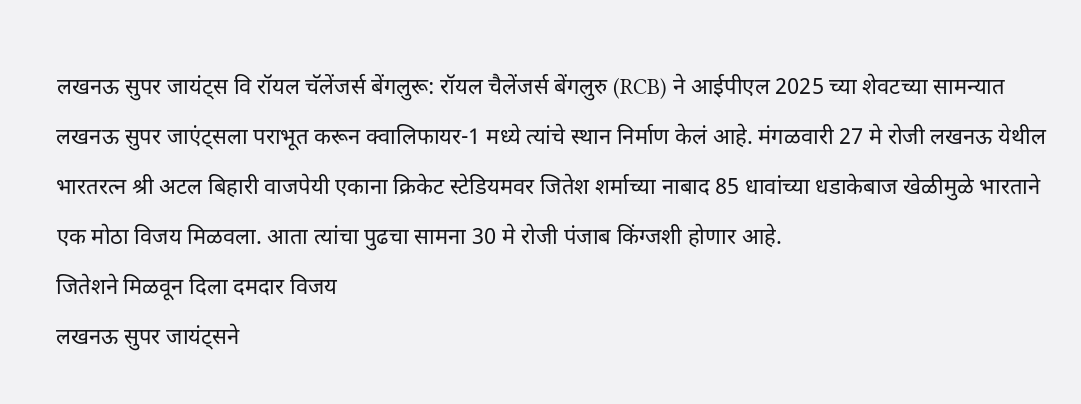लखनऊ सुपर जायंट्स वि रॉयल चॅलेंजर्स बेंगलुरू: रॉयल चैलेंजर्स बेंगलुरु (RCB) ने आईपीएल 2025 च्या शेवटच्या सामन्यात लखनऊ सुपर जाएंट्सला पराभूत करून क्वालिफायर-1 मध्ये त्यांचे स्थान निर्माण केलं आहे. मंगळवारी 27 मे रोजी लखनऊ येथील भारतरत्न श्री अटल बिहारी वाजपेयी एकाना क्रिकेट स्टेडियमवर जितेश शर्माच्या नाबाद 85 धावांच्या धडाकेबाज खेळीमुळे भारताने एक मोठा विजय मिळवला. आता त्यांचा पुढचा सामना 30 मे रोजी पंजाब किंग्जशी होणार आहे.
जितेशने मिळवून दिला दमदार विजय
लखनऊ सुपर जायंट्सने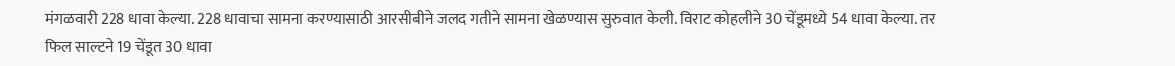मंगळवारी 228 धावा केल्या. 228 धावाचा सामना करण्यासाठी आरसीबीने जलद गतीने सामना खेळण्यास सुरुवात केली. विराट कोहलीने 30 चेंडूमध्ये 54 धावा केल्या. तर फिल साल्टने 19 चेंडूत 30 धावा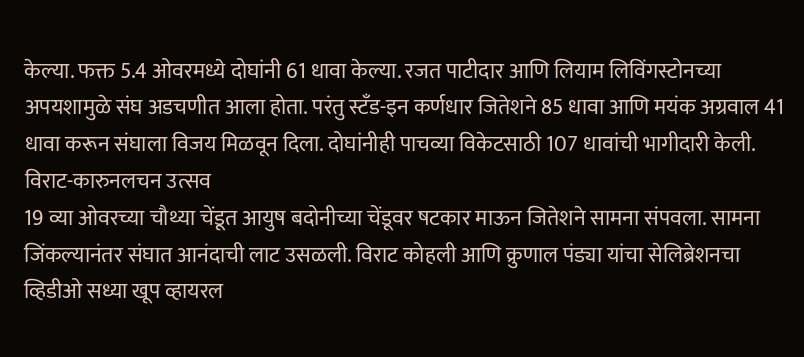केल्या. फक्त 5.4 ओवरमध्ये दोघांनी 61 धावा केल्या. रजत पाटीदार आणि लियाम लिविंगस्टोनच्या अपयशामुळे संघ अडचणीत आला होता. परंतु स्टँड-इन कर्णधार जितेशने 85 धावा आणि मयंक अग्रवाल 41 धावा करून संघाला विजय मिळवून दिला. दोघांनीही पाचव्या विकेटसाठी 107 धावांची भागीदारी केली.
विराट-कारुनलचन उत्सव
19 व्या ओवरच्या चौथ्या चेंडूत आयुष बदोनीच्या चेंडूवर षटकार माऊन जितेशने सामना संपवला. सामना जिंकल्यानंतर संघात आनंदाची लाट उसळली. विराट कोहली आणि क्रुणाल पंड्या यांचा सेलिब्रेशनचा व्हिडीओ सध्या खूप व्हायरल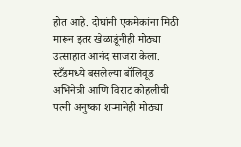होत आहे. दोघांनी एकमेकांना मिठी मारून इतर खेळाडूंनीही मोठ्या उत्साहात आनंद साजरा केला.
स्टँडमध्ये बसलेल्या बॉलिवूड अभिनेत्री आणि विराट कोहलीची पत्नी अनुष्का शऱ्मानेही मोठ्या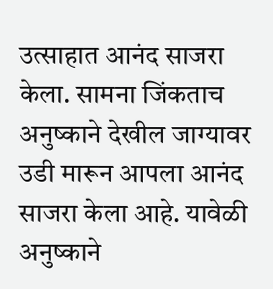उत्साहात आनंद साजरा केला. सामना जिंकताच अनुष्काने देखील जाग्यावर उडी मारून आपला आनंद साजरा केला आहे. यावेळी अनुष्काने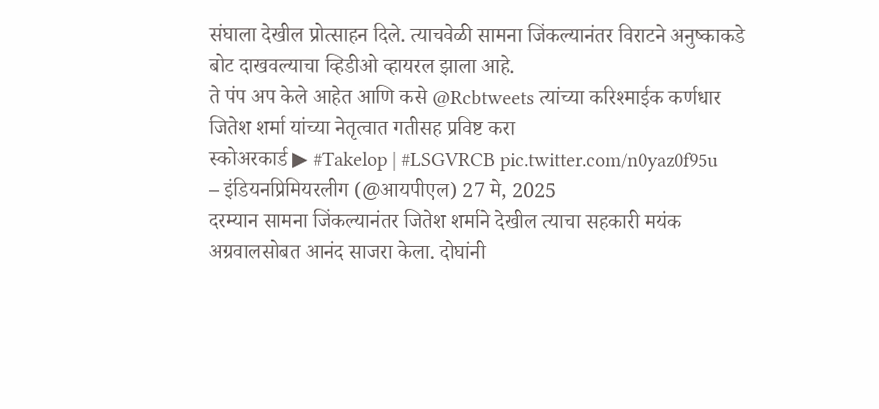संघाला देखील प्रोत्साहन दिले. त्याचवेळी सामना जिंकल्यानंतर विराटने अनुष्काकडे बोट दाखवल्याचा व्हिडीओ व्हायरल झाला आहे.
ते पंप अप केले आहेत आणि कसे @Rcbtweets त्यांच्या करिश्माईक कर्णधार जितेश शर्मा यांच्या नेतृत्वात गतीसह प्रविष्ट करा
स्कोअरकार्ड ▶ #Takelop | #LSGVRCB pic.twitter.com/n0yaz0f95u
– इंडियनप्रिमियरलीग (@आयपीएल) 27 मे, 2025
दरम्यान सामना जिंकल्यानंतर जितेश शर्माने देखील त्याचा सहकारी मयंक अग्रवालसोबत आनंद साजरा केला. दोघांनी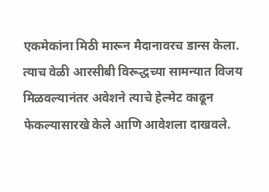एकमेकांना मिठी मारून मैदानावरच डान्स केला. त्याच वेळी आरसीबी विरूद्धच्या सामन्यात विजय मिळवल्यानंतर अवेशने त्याचे हेल्मेट काढून फेकल्यासारखे केले आणि आवेशला दाखवले.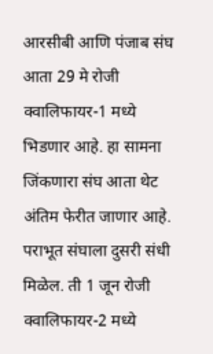आरसीबी आणि पंजाब संघ आता 29 मे रोजी क्वालिफायर-1 मध्ये भिडणार आहे. हा सामना जिंकणारा संघ आता थेट अंतिम फेरीत जाणार आहे. पराभूत संघाला दुसरी संधी मिळेल. ती 1 जून रोजी क्वालिफायर-2 मध्ये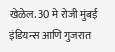खेळेल. 30 मे रोजी मुंबई इंडियन्स आणि गुजरात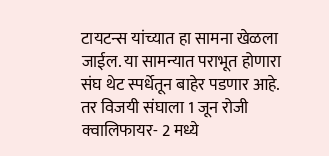टायटन्स यांच्यात हा सामना खेळला जाईल. या सामन्यात पराभूत होणारा संघ थेट स्पर्धेतून बाहेर पडणार आहे. तर विजयी संघाला 1 जून रोजी क्वालिफायर- 2 मध्ये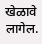खेळावे लागेल.